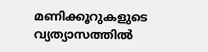മണിക്കൂറുകളുടെ വ്യത്യാസത്തിൽ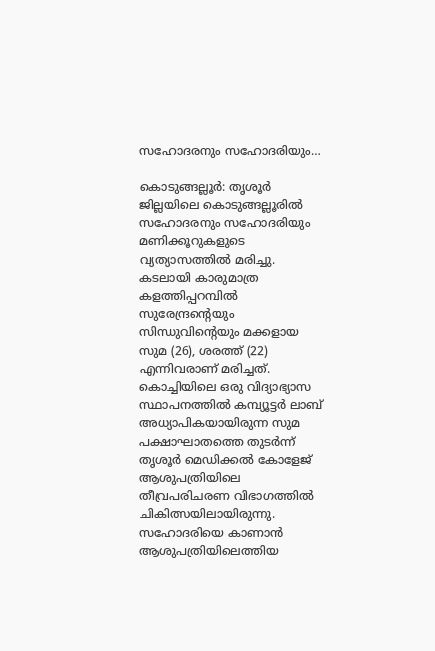സഹോദരനും സഹോദരിയും…

കൊടുങ്ങല്ലൂർ: തൃശൂർ ജില്ലയിലെ കൊടുങ്ങല്ലൂരിൽ സഹോദരനും സഹോദരിയും മണിക്കൂറുകളുടെ വ്യത്യാസത്തിൽ മരിച്ചു. കടലായി കാരുമാത്ര കളത്തിപ്പറമ്പിൽ സുരേന്ദ്രന്റെയും സിന്ധുവിന്റെയും മക്കളായ സുമ (26), ശരത്ത് (22) എന്നിവരാണ് മരിച്ചത്.
കൊച്ചിയിലെ ഒരു വിദ്യാഭ്യാസ സ്ഥാപനത്തിൽ കമ്പ്യൂട്ടർ ലാബ് അധ്യാപികയായിരുന്ന സുമ പക്ഷാഘാതത്തെ തുടർന്ന് തൃശൂർ മെഡിക്കൽ കോളേജ് ആശുപത്രിയിലെ തീവ്രപരിചരണ വിഭാഗത്തിൽ ചികിത്സയിലായിരുന്നു. സഹോദരിയെ കാണാൻ ആശുപത്രിയിലെത്തിയ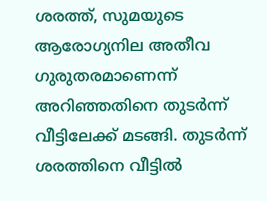ശരത്ത്, സുമയുടെ ആരോഗ്യനില അതീവ ഗുരുതരമാണെന്ന് അറിഞ്ഞതിനെ തുടർന്ന് വീട്ടിലേക്ക് മടങ്ങി. തുടർന്ന് ശരത്തിനെ വീട്ടിൽ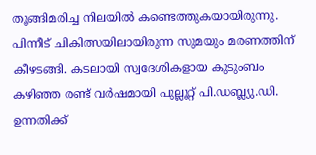തൂങ്ങിമരിച്ച നിലയിൽ കണ്ടെത്തുകയായിരുന്നു. പിന്നീട് ചികിത്സയിലായിരുന്ന സുമയും മരണത്തിന് കീഴടങ്ങി. കടലായി സ്വദേശികളായ കുടുംബം കഴിഞ്ഞ രണ്ട് വർഷമായി പുല്ലൂറ്റ് പി.ഡബ്ല്യു.ഡി. ഉന്നതിക്ക്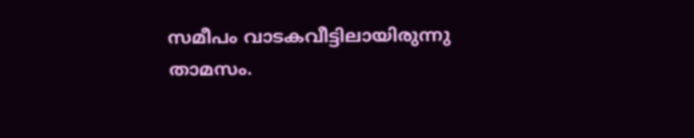സമീപം വാടകവീട്ടിലായിരുന്നു താമസം.